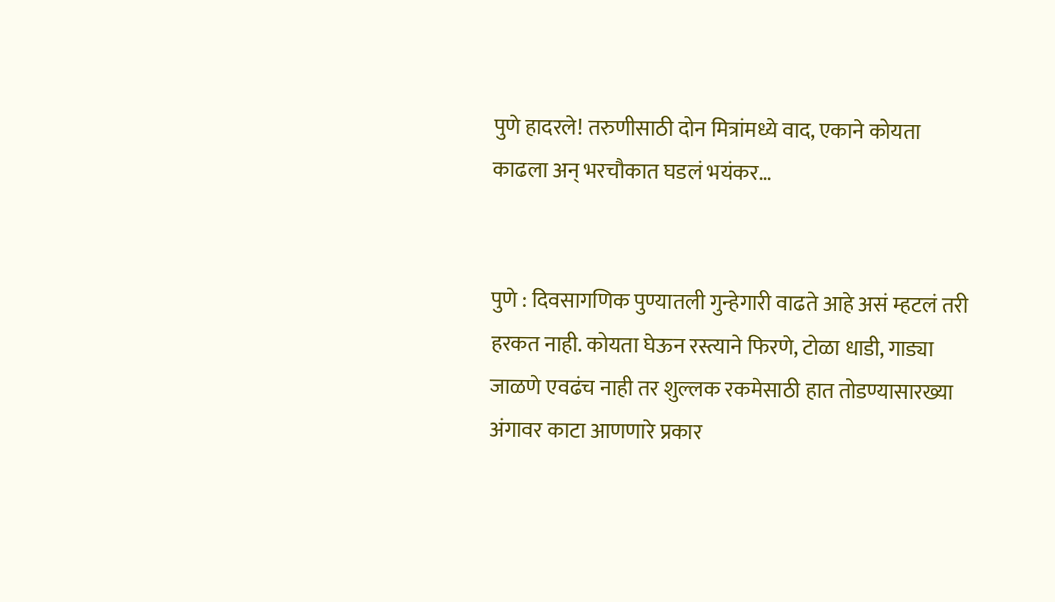पुणे हादरले! तरुणीसाठी दोन मित्रांमध्ये वाद, एकाने कोयता काढला अन् भरचौकात घडलं भयंकर…


पुणे : दिवसागणिक पुण्यातली गुन्हेगारी वाढते आहे असं म्हटलं तरी हरकत नाही. कोयता घेऊन रस्त्याने फिरणे, टोळा धाडी, गाड्या जाळणे एवढंच नाही तर शुल्लक रकमेसाठी हात तोडण्यासारख्या अंगावर काटा आणणारे प्रकार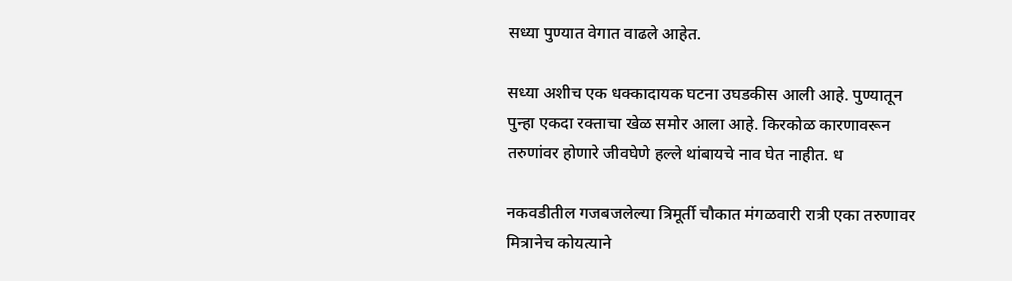सध्या पुण्यात वेगात वाढले आहेत.

सध्या अशीच एक धक्कादायक घटना उघडकीस आली आहे. पुण्यातून पुन्हा एकदा रक्ताचा खेळ समोर आला आहे. किरकोळ कारणावरून तरुणांवर होणारे जीवघेणे हल्ले थांबायचे नाव घेत नाहीत. ध

नकवडीतील गजबजलेल्या त्रिमूर्ती चौकात मंगळवारी रात्री एका तरुणावर मित्रानेच कोयत्याने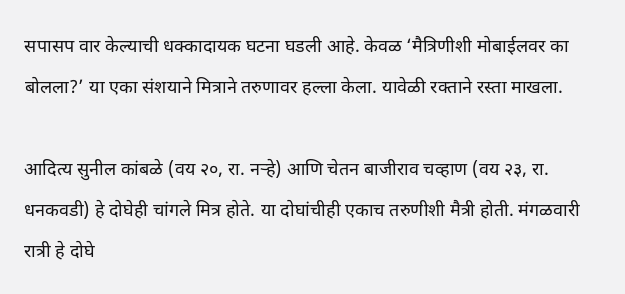सपासप वार केल्याची धक्कादायक घटना घडली आहे. केवळ ‘मैत्रिणीशी मोबाईलवर का बोलला?’ या एका संशयाने मित्राने तरुणावर हल्ला केला. यावेळी रक्ताने रस्ता माखला.

आदित्य सुनील कांबळे (वय २०, रा. नऱ्हे) आणि चेतन बाजीराव चव्हाण (वय २३, रा. धनकवडी) हे दोघेही चांगले मित्र होते. या दोघांचीही एकाच तरुणीशी मैत्री होती. मंगळवारी रात्री हे दोघे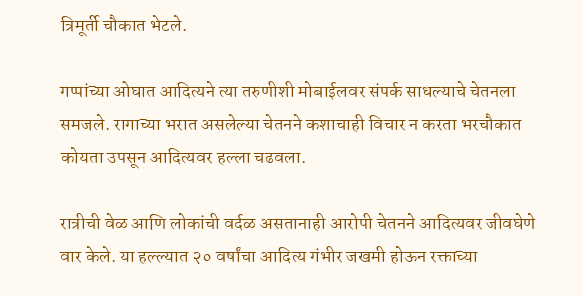त्रिमूर्ती चौकात भेटले.

गप्पांच्या ओघात आदित्यने त्या तरुणीशी मोबाईलवर संपर्क साधल्याचे चेतनला समजले. रागाच्या भरात असलेल्या चेतनने कशाचाही विचार न करता भरचौकात कोयता उपसून आदित्यवर हल्ला चढवला.

रात्रीची वेळ आणि लोकांची वर्दळ असतानाही आरोपी चेतनने आदित्यवर जीवघेणे वार केले. या हल्ल्यात २० वर्षांचा आदित्य गंभीर जखमी होऊन रक्ताच्या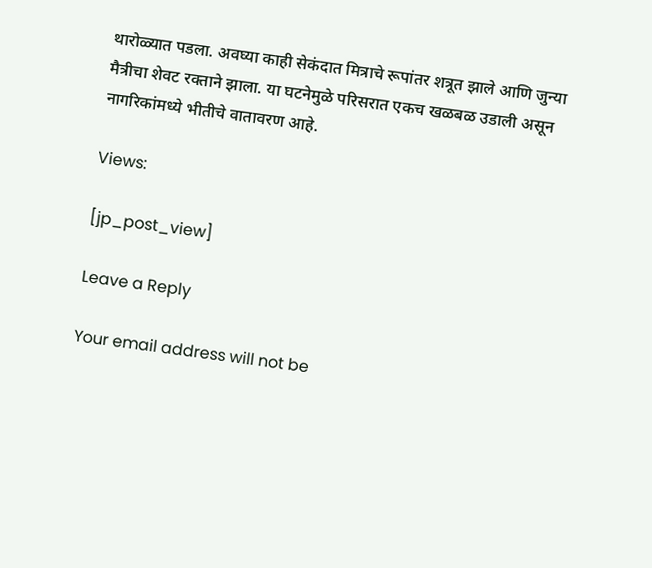थारोळ्यात पडला. अवघ्या काही सेकंदात मित्राचे रूपांतर शत्रूत झाले आणि जुन्या मैत्रीचा शेवट रक्ताने झाला. या घटनेमुळे परिसरात एकच खळबळ उडाली असून नागरिकांमध्ये भीतीचे वातावरण आहे.

Views:

[jp_post_view]

Leave a Reply

Your email address will not be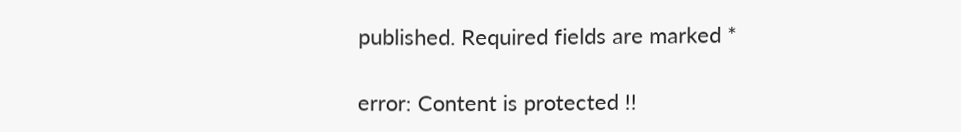published. Required fields are marked *

error: Content is protected !!